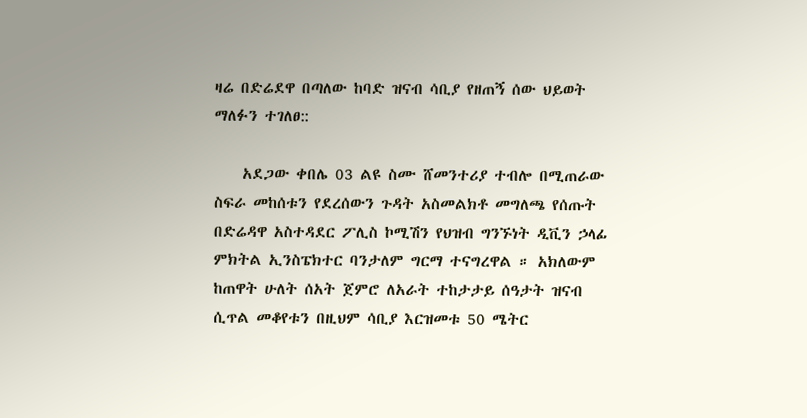ዛሬ በድሬደዋ በጣለው ከባድ ዝናብ ሳቢያ የዘጠኝ ሰው ህይወት ማለፉን ተገለፀ::

    አደጋው ቀበሌ 03 ልዩ ስሙ ሸመንተሪያ ተብሎ በሚጠራው ስፍራ መከሰቱን የደረሰውን ጉዳት አስመልክቶ መግለጫ የሰጡት በድሬዳዋ አስተዳደር ፖሊስ ኮሚሽን የህዝብ ግንኙነት ዲቪን ኃላፊ ምክትል ኢንስፔክተር ባንታለም ግርማ ተናግረዋል ። አክለውም ከጠዋት ሁለት ሰአት ጀምሮ ለአራት ተከታታይ ሰዓታት ዝናብ ሲጥል መቆየቱን በዚህም ሳቢያ እርዝመቱ 50 ሜትር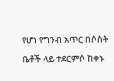የሆነ የግንብ አጥር በሶስት ቤቶች ላይ ተደርምሶ ከቀኑ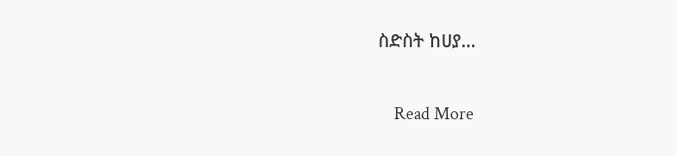ስድስት ከሀያ…

    Read More